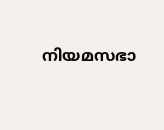നിയമസഭാ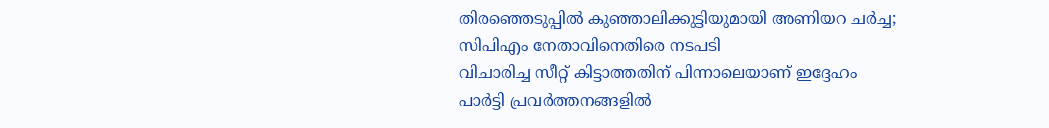തിരഞ്ഞെടുപ്പിൽ കുഞ്ഞാലിക്കുട്ടിയുമായി അണിയറ ചർച്ച; സിപിഎം നേതാവിനെതിരെ നടപടി
വിചാരിച്ച സീറ്റ് കിട്ടാത്തതിന് പിന്നാലെയാണ് ഇദ്ദേഹം പാർട്ടി പ്രവർത്തനങ്ങളിൽ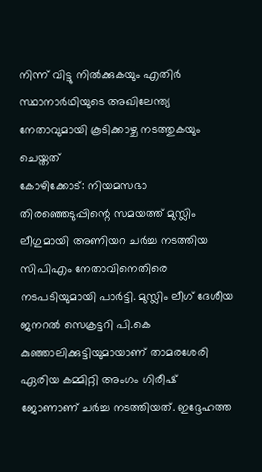നിന്ന് വിട്ടു നിൽക്കുകയും എതിർ സ്ഥാനാർഥിയുടെ അഖിലേന്ത്യ നേതാവുമായി കൂടിക്കാഴ്ച നടത്തുകയും ചെയ്തത്
കോഴിക്കോട്: നിയമസഭാ തിരഞ്ഞെടുപ്പിന്റെ സമയത്ത് മുസ്ലിം ലീഗുമായി അണിയറ ചർച്ച നടത്തിയ സിപിഎം നേതാവിനെതിരെ നടപടിയുമായി പാർട്ടി. മുസ്ലിം ലീഗ് ദേശീയ ജനറൽ സെക്രട്ടറി പി.കെ കുഞ്ഞാലിക്കുട്ടിയുമായാണ് താമരശേരി ഏരിയ കമ്മിറ്റി അംഗം ഗിരീഷ് ജോണാണ് ചർച്ച നടത്തിയത്. ഇദ്ദേഹത്ത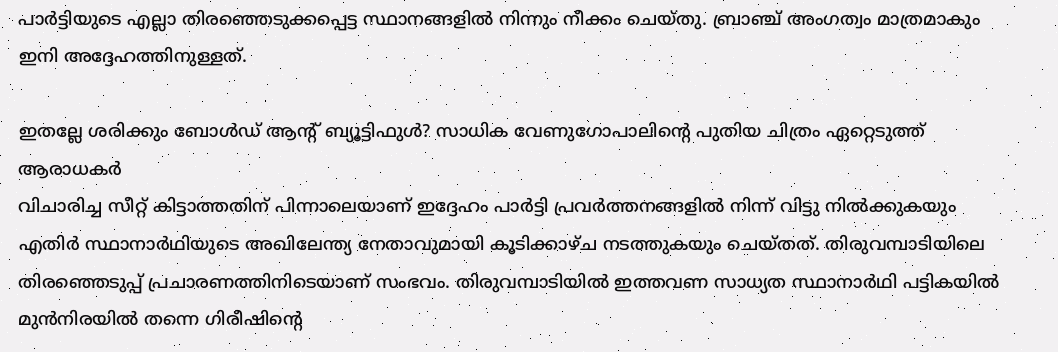പാർട്ടിയുടെ എല്ലാ തിരഞ്ഞെടുക്കപ്പെട്ട സ്ഥാനങ്ങളിൽ നിന്നും നീക്കം ചെയ്തു. ബ്രാഞ്ച് അംഗത്വം മാത്രമാകും ഇനി അദ്ദേഹത്തിനുള്ളത്.

ഇതല്ലേ ശരിക്കും ബോൾഡ് ആന്റ് ബ്യൂട്ടിഫുൾ? സാധിക വേണുഗോപാലിന്റെ പുതിയ ചിത്രം ഏറ്റെടുത്ത് ആരാധകർ
വിചാരിച്ച സീറ്റ് കിട്ടാത്തതിന് പിന്നാലെയാണ് ഇദ്ദേഹം പാർട്ടി പ്രവർത്തനങ്ങളിൽ നിന്ന് വിട്ടു നിൽക്കുകയും എതിർ സ്ഥാനാർഥിയുടെ അഖിലേന്ത്യ നേതാവുമായി കൂടിക്കാഴ്ച നടത്തുകയും ചെയ്തത്. തിരുവമ്പാടിയിലെ തിരഞ്ഞെടുപ്പ് പ്രചാരണത്തിനിടെയാണ് സംഭവം. തിരുവമ്പാടിയിൽ ഇത്തവണ സാധ്യത സ്ഥാനാർഥി പട്ടികയിൽ മുൻനിരയിൽ തന്നെ ഗിരീഷിന്റെ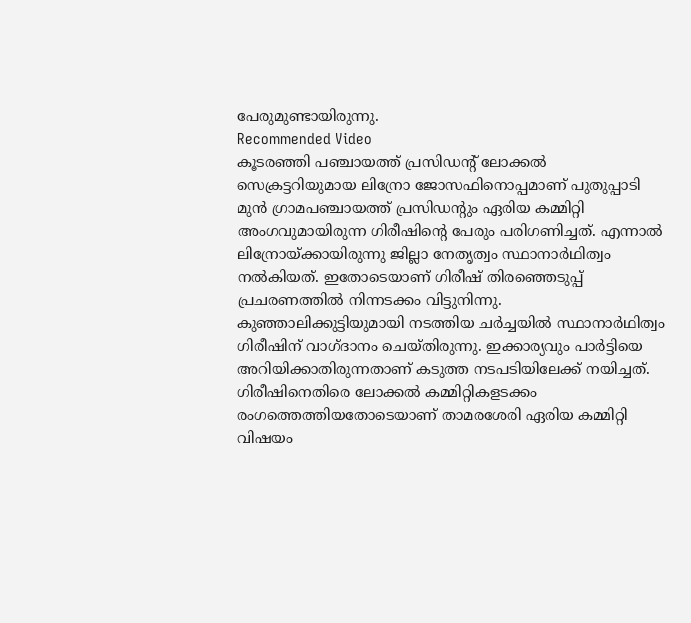പേരുമുണ്ടായിരുന്നു.
Recommended Video
കൂടരഞ്ഞി പഞ്ചായത്ത് പ്രസിഡന്റ് ലോക്കൽ സെക്രട്ടറിയുമായ ലിന്രോ ജോസഫിനൊപ്പമാണ് പുതുപ്പാടി മുൻ ഗ്രാമപഞ്ചായത്ത് പ്രസിഡന്റും ഏരിയ കമ്മിറ്റി അംഗവുമായിരുന്ന ഗിരീഷിന്റെ പേരും പരിഗണിച്ചത്. എന്നാൽ ലിന്രോയ്ക്കായിരുന്നു ജില്ലാ നേതൃത്വം സ്ഥാനാർഥിത്വം നൽകിയത്. ഇതോടെയാണ് ഗിരീഷ് തിരഞ്ഞെടുപ്പ് പ്രചരണത്തിൽ നിന്നടക്കം വിട്ടുനിന്നു.
കുഞ്ഞാലിക്കുട്ടിയുമായി നടത്തിയ ചർച്ചയിൽ സ്ഥാനാർഥിത്വം ഗിരീഷിന് വാഗ്ദാനം ചെയ്തിരുന്നു. ഇക്കാര്യവും പാർട്ടിയെ അറിയിക്കാതിരുന്നതാണ് കടുത്ത നടപടിയിലേക്ക് നയിച്ചത്. ഗിരീഷിനെതിരെ ലോക്കൽ കമ്മിറ്റികളടക്കം രംഗത്തെത്തിയതോടെയാണ് താമരശേരി ഏരിയ കമ്മിറ്റി വിഷയം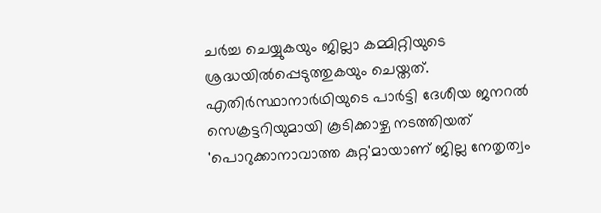ചർച്ച ചെയ്യുകയും ജില്ലാ കമ്മിറ്റിയുടെ ശ്രദ്ധയിൽപ്പെടുത്തുകയും ചെയ്തത്. എതിർസ്ഥാനാർഥിയുടെ പാർട്ടി ദേശീയ ജനറൽ സെക്രട്ടറിയുമായി കൂടിക്കാഴ്ച നടത്തിയത് 'പൊറുക്കാനാവാത്ത കുറ്റ'മായാണ് ജില്ല നേതൃത്വം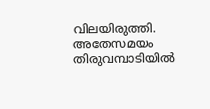വിലയിരുത്തി.
അതേസമയം തിരുവമ്പാടിയിൽ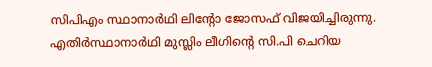സിപിഎം സ്ഥാനാർഥി ലിന്റോ ജോസഫ് വിജയിച്ചിരുന്നു. എതിർസ്ഥാനാർഥി മുസ്ലിം ലീഗിന്റെ സി.പി ചെറിയ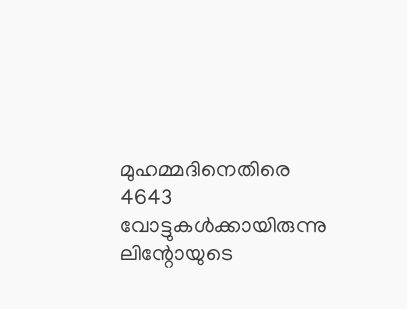മുഹമ്മദിനെതിരെ 4643 വോട്ടുകൾക്കായിരുന്നു ലിന്റോയുടെ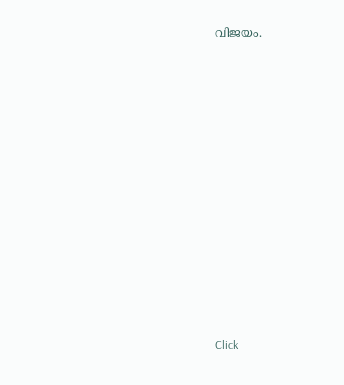വിജയം.












Click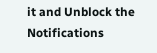it and Unblock the Notifications